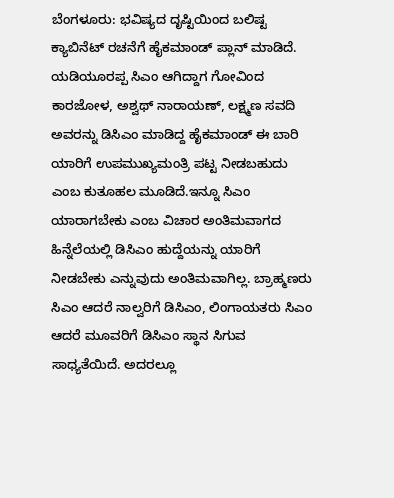ಬೆಂಗಳೂರು: ಭವಿಷ್ಯದ ದೃಷ್ಟಿಯಿಂದ ಬಲಿಷ್ಟ ಕ್ಯಾಬಿನೆಟ್ ರಚನೆಗೆ ಹೈಕಮಾಂಡ್ ಪ್ಲಾನ್ ಮಾಡಿದೆ. ಯಡಿಯೂರಪ್ಪ ಸಿಎಂ ಆಗಿದ್ದಾಗ ಗೋವಿಂದ ಕಾರಜೋಳ, ಅಶ್ವಥ್ ನಾರಾಯಣ್, ಲಕ್ಷ್ಮಣ ಸವದಿ ಅವರನ್ನು ಡಿಸಿಎಂ ಮಾಡಿದ್ದ ಹೈಕಮಾಂಡ್ ಈ ಬಾರಿ ಯಾರಿಗೆ ಉಪಮುಖ್ಯಮಂತ್ರಿ ಪಟ್ಟ ನೀಡಬಹುದು ಎಂಬ ಕುತೂಹಲ ಮೂಡಿದೆ.ಇನ್ನೂ ಸಿಎಂ ಯಾರಾಗಬೇಕು ಎಂಬ ವಿಚಾರ ಅಂತಿಮವಾಗದ ಹಿನ್ನೆಲೆಯಲ್ಲಿ ಡಿಸಿಎಂ ಹುದ್ದೆಯನ್ನು ಯಾರಿಗೆ ನೀಡಬೇಕು ಎನ್ನುವುದು ಅಂತಿಮವಾಗಿಲ್ಲ. ಬ್ರಾಹ್ಮಣರು ಸಿಎಂ ಆದರೆ ನಾಲ್ವರಿಗೆ ಡಿಸಿಎಂ, ಲಿಂಗಾಯತರು ಸಿಎಂ ಆದರೆ ಮೂವರಿಗೆ ಡಿಸಿಎಂ ಸ್ಥಾನ ಸಿಗುವ ಸಾಧ್ಯತೆಯಿದೆ. ಅದರಲ್ಲೂ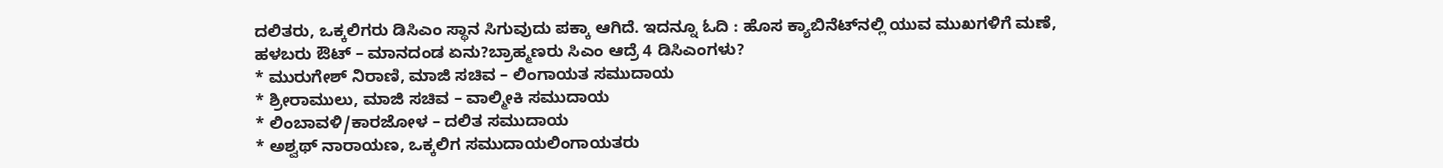ದಲಿತರು, ಒಕ್ಕಲಿಗರು ಡಿಸಿಎಂ ಸ್ಥಾನ ಸಿಗುವುದು ಪಕ್ಕಾ ಆಗಿದೆ. ಇದನ್ನೂ ಓದಿ : ಹೊಸ ಕ್ಯಾಬಿನೆಟ್‍ನಲ್ಲಿ ಯುವ ಮುಖಗಳಿಗೆ ಮಣೆ, ಹಳಬರು ಔಟ್ – ಮಾನದಂಡ ಏನು?ಬ್ರಾಹ್ಮಣರು ಸಿಎಂ ಆದ್ರೆ 4 ಡಿಸಿಎಂಗಳು?
* ಮುರುಗೇಶ್ ನಿರಾಣಿ, ಮಾಜಿ ಸಚಿವ – ಲಿಂಗಾಯತ ಸಮುದಾಯ
* ಶ್ರೀರಾಮುಲು, ಮಾಜಿ ಸಚಿವ – ವಾಲ್ಮೀಕಿ ಸಮುದಾಯ
* ಲಿಂಬಾವಳಿ/ಕಾರಜೋಳ – ದಲಿತ ಸಮುದಾಯ
* ಅಶ್ವಥ್ ನಾರಾಯಣ, ಒಕ್ಕಲಿಗ ಸಮುದಾಯಲಿಂಗಾಯತರು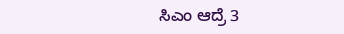ಸಿಎಂ ಆದ್ರೆ 3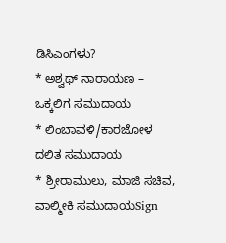ಡಿಸಿಎಂಗಳು?
* ಅಶ್ವಥ್ ನಾರಾಯಣ – ಒಕ್ಕಲಿಗ ಸಮುದಾಯ
* ಲಿಂಬಾವಳಿ/ಕಾರಜೋಳ ದಲಿತ ಸಮುದಾಯ
* ಶ್ರೀರಾಮುಲು, ಮಾಜಿ ಸಚಿವ, ವಾಲ್ಮೀಕಿ ಸಮುದಾಯSign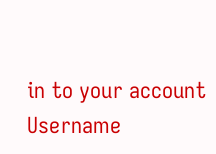in to your account
Username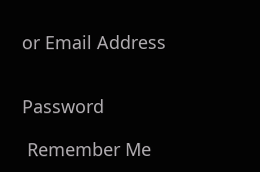or Email Address


Password

 Remember Me